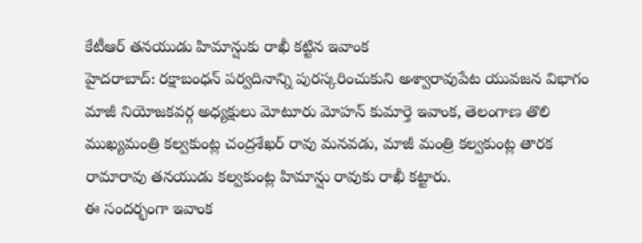కేటీఆర్ తనయుడు హిమాన్షుకు రాఖీ కట్టిన ఇవాంక
హైదరాబాద్: రక్షాబంధన్ పర్వదినాన్ని పురస్కరించుకుని అశ్వారావుపేట యువజన విభాగం మాజీ నియోజకవర్గ అధ్యక్షులు మోటూరు మోహన్ కుమార్తె ఇవాంక, తెలంగాణ తొలి ముఖ్యమంత్రి కల్వకుంట్ల చంద్రశేఖర్ రావు మనవడు, మాజీ మంత్రి కల్వకుంట్ల తారక రామారావు తనయుడు కల్వకుంట్ల హిమాన్షు రావుకు రాఖీ కట్టారు.
ఈ సందర్భంగా ఇవాంక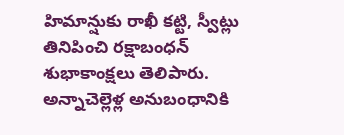హిమాన్షుకు రాఖీ కట్టి, స్వీట్లు తినిపించి రక్షాబంధన్ శుభాకాంక్షలు తెలిపారు. అన్నాచెల్లెళ్ల అనుబంధానికి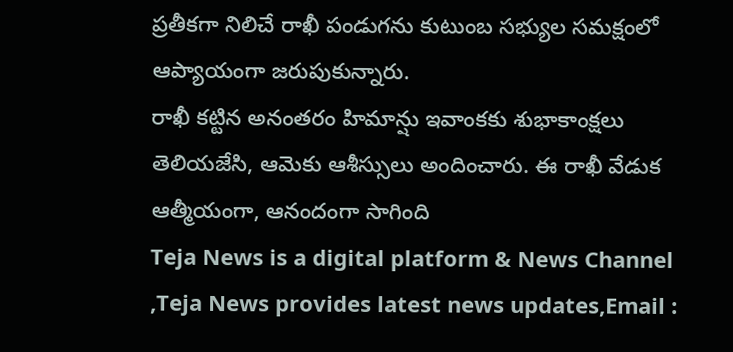ప్రతీకగా నిలిచే రాఖీ పండుగను కుటుంబ సభ్యుల సమక్షంలో ఆప్యాయంగా జరుపుకున్నారు.
రాఖీ కట్టిన అనంతరం హిమాన్షు ఇవాంకకు శుభాకాంక్షలు తెలియజేసి, ఆమెకు ఆశీస్సులు అందించారు. ఈ రాఖీ వేడుక ఆత్మీయంగా, ఆనందంగా సాగింది
Teja News is a digital platform & News Channel ,Teja News provides latest news updates,Email :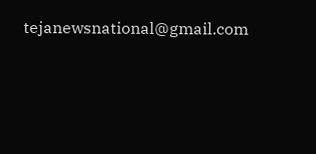tejanewsnational@gmail.com